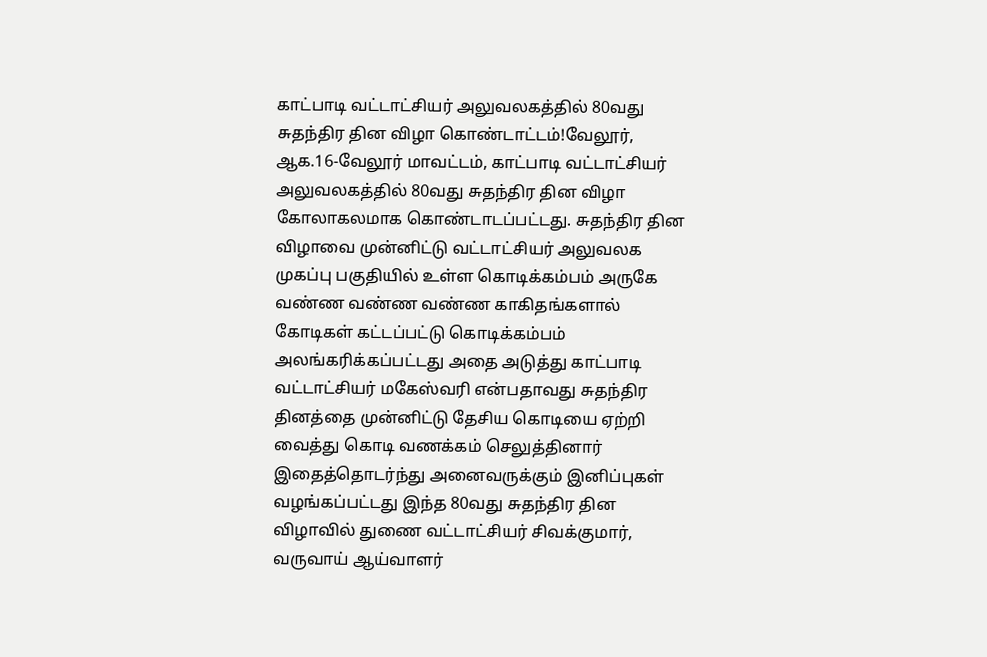காட்பாடி வட்டாட்சியர் அலுவலகத்தில் 80வது சுதந்திர தின விழா கொண்டாட்டம்!வேலூர், ஆக.16-வேலூர் மாவட்டம், காட்பாடி வட்டாட்சியர் அலுவலகத்தில் 80வது சுதந்திர தின விழா கோலாகலமாக கொண்டாடப்பட்டது. சுதந்திர தின விழாவை முன்னிட்டு வட்டாட்சியர் அலுவலக முகப்பு பகுதியில் உள்ள கொடிக்கம்பம் அருகே வண்ண வண்ண வண்ண காகிதங்களால் கோடிகள் கட்டப்பட்டு கொடிக்கம்பம் அலங்கரிக்கப்பட்டது அதை அடுத்து காட்பாடி வட்டாட்சியர் மகேஸ்வரி என்பதாவது சுதந்திர தினத்தை முன்னிட்டு தேசிய கொடியை ஏற்றி வைத்து கொடி வணக்கம் செலுத்தினார் இதைத்தொடர்ந்து அனைவருக்கும் இனிப்புகள் வழங்கப்பட்டது இந்த 80வது சுதந்திர தின விழாவில் துணை வட்டாட்சியர் சிவக்குமார், வருவாய் ஆய்வாளர்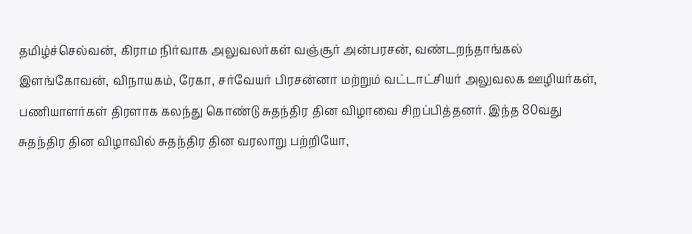தமிழ்ச்செல்வன், கிராம நிர்வாக அலுவலர்கள் வஞ்சூர் அன்பரசன், வண்டறந்தாங்கல் இளங்கோவன், விநாயகம், ரேகா, சர்வேயர் பிரசன்னா மற்றும் வட்டாட்சியர் அலுவலக ஊழியர்கள், பணியாளர்கள் திரளாக கலந்து கொண்டு சுதந்திர தின விழாவை சிறப்பித்தனர். இந்த 80வது சுதந்திர தின விழாவில் சுதந்திர தின வரலாறு பற்றியோ,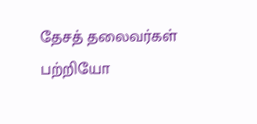தேசத் தலைவர்கள் பற்றியோ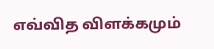எவ்வித விளக்கமும்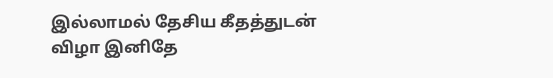இல்லாமல் தேசிய கீதத்துடன் விழா இனிதே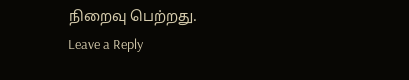நிறைவு பெற்றது.
Leave a Reply